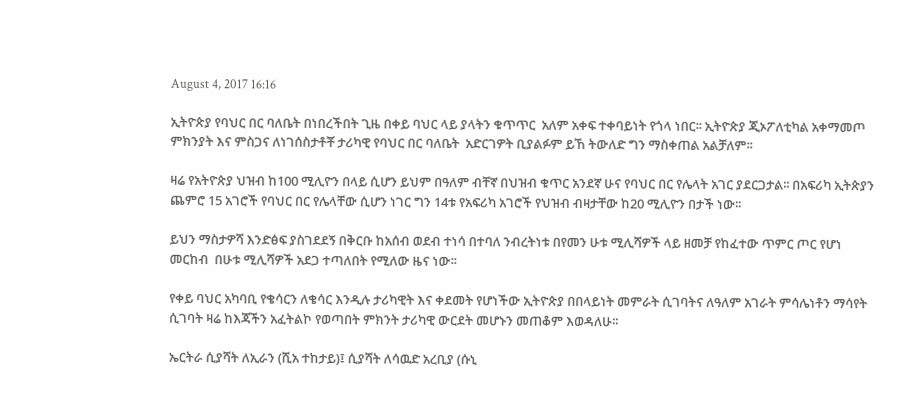August 4, 2017 16:16

ኢትዮጵያ የባህር በር ባለቤት በነበረችበት ጊዜ በቀይ ባህር ላይ ያላትን ቁጥጥር  አለም አቀፍ ተቀባይነት የጎላ ነበር፡፡ ኢትዮጵያ ጂኦፖለቲካል አቀማመጦ ምክንያት እና ምስጋና ለነገሰስታቶቾ ታሪካዊ የባህር በር ባለቤት  አድርገዎት ቢያልፉም ይኸ ትውለድ ግን ማስቀጠል አልቻለም፡፡

ዛሬ የአትዮጵያ ህዝብ ከ100 ሚሊዮን በላይ ሲሆን ይህም በዓለም ብቸኛ በህዝብ ቁጥር አንደኛ ሁና የባህር በር የሌላት አገር ያደርጋታል፡፡ በአፍሪካ ኢትጵያን ጨምሮ 15 አገሮች የባህር በር የሌላቸው ሲሆን ነገር ግን 14ቱ የአፍሪካ አገሮች የህዝብ ብዛታቸው ከ20 ሚሊዮን በታች ነው፡፡

ይህን ማስታዎሻ እንድፅፍ ያስገደደኝ በቅርቡ ከአሰብ ወደብ ተነሳ በተባለ ንብረትነቱ በየመን ሁቱ ሚሊሻዎች ላይ ዘመቻ የከፈተው ጥምር ጦር የሆነ መርከብ  በሁቱ ሚሊሻዎች አደጋ ተጣለበት የሚለው ዜና ነው፡፡

የቀይ ባህር አካባቢ የቄሳርን ለቄሳር እንዲሉ ታሪካዊት እና ቀደመት የሆነችው ኢትዮጵያ በበላይነት መምራት ሲገባትና ለዓለም አገራት ምሳሌነቶን ማሳየት ሲገባት ዛሬ ከእጃችን አፈትልኮ የወጣበት ምክንት ታሪካዊ ውርደት መሆኑን መጠቆም እወዳለሁ፡፡

ኤርትራ ሲያሻት ለኢራን (ሺአ ተከታይ)፤ ሲያሻት ለሳዉድ አረቢያ (ሱኒ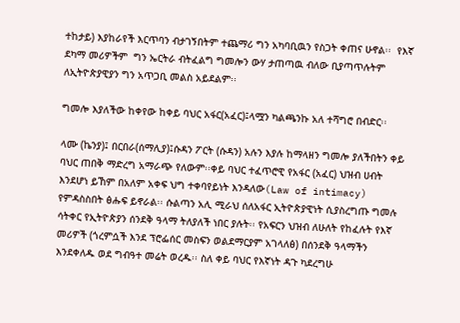ተከታይ) እያከራየች እርጥባን ብታገኝበትም ተጨማሪ ግን አካባቢዉን የስጋት ቀጠና ሁኖል፡፡  የእኛ ደካማ መሪዎችም  ግን ኤርትራ ብትፈልግ ግመሎን ውሃ ታጠጣዉ ብለው ቢያጣጥሉትም ለኢትዮጵያዊያን ግን አጥጋቢ መልስ አይደልም፡፡

ግመሎ እያለችው ከቀየው ከቀይ ባህር አፋር(አፈር)፤ላሟን ካልጫንኩ አለ ተሻግሮ በብድር፡፡

ላሙ (ኬንያ)፤ በርበራ(ሰማሊያ)፤ሱዳን ፖርት (ሱዳን) አሉን እያሉ ከማላዘን ግመሎ ያለችበትን ቀይ ባህር ጠበቅ ማድረግ አማራጭ የለውም፡፡ቀይ ባህር ተፈጥሮዊ የአፋር (አፈር) ህዝብ ሀብት እንደሆነ ይኸም በአለም አቀፍ ህግ ተቀባየይነት እንዳለው(Law of intimacy) የምዳስስበት ፅሑፍ ይኖራል፡፡ ሱልጣን አሊ ሚራህ ሰለአፋር ኢትዮጵያዊነት ሲያስረግጡ ግመሉ ሳትቀር የኢትዮጵያን ሰንደቅ ዓላማ ትለያለች ነበር ያሉት፡፡ የአፍርን ህዝብ ለሁለት የከፈሉት የእኛ መሪዎች (ጎረምሷች እንደ ፕሮፌሰር መስፍን ወልደማርያም አገላለፅ) በሰንደቅ ዓላማችን እንደቀለዱ ወደ ግብዓተ መሬት ወረዱ፡፡ ስለ ቀይ ባህር የእኛነት ዳጉ ካደረግሁ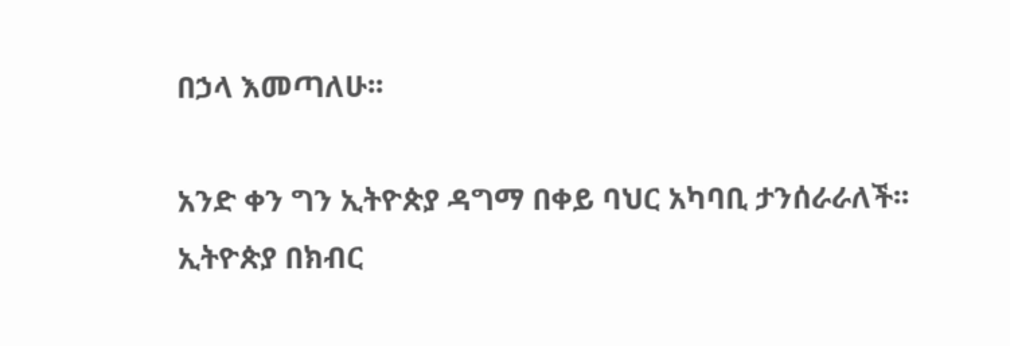በኃላ እመጣለሁ፡፡

አንድ ቀን ግን ኢትዮጵያ ዳግማ በቀይ ባህር አካባቢ ታንሰራራለች፡፡ ኢትዮጵያ በክብር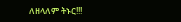ለዘላለም ትኑር!!!